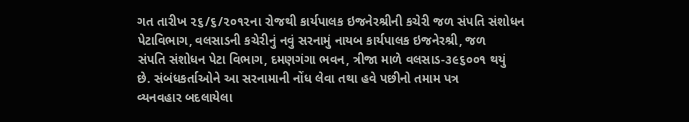ગત તારીખ ૨૬/૬/૨૦૧૨ના રોજથી કાર્યપાલક ઇજનેરશ્રીની કચેરી જળ સંપતિ સંશોધન
પેટાવિભાગ, વલસાડની કચેરીનું નવું સરનામું નાયબ કાર્યપાલક ઇજનેરશ્રી, જળ
સંપતિ સંશોધન પેટા વિભાગ, દમણગંગા ભવન, ત્રીજા માળે વલસાડ-૩૯૬૦૦૧ થયું
છે. સંબંધકર્તાઓને આ સરનામાની નોંધ લેવા તથા હવે પછીનો તમામ પત્ર
વ્યનવહાર બદલાયેલા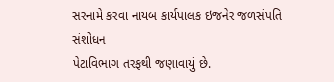સરનામે કરવા નાયબ કાર્યપાલક ઇજનેર જળસંપતિ સંશોધન
પેટાવિભાગ તરફથી જણાવાયું છે.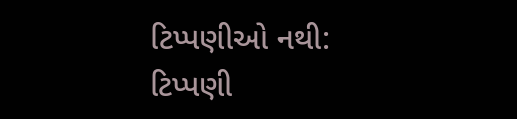ટિપ્પણીઓ નથી:
ટિપ્પણી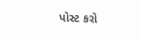પોસ્ટ કરો